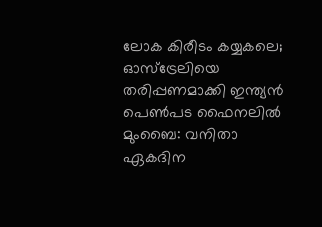ലോക കിരീടം കയ്യകലെ; ഓസ്ട്രേലിയെ തരിപ്പണമാക്കി ഇന്ത്യൻ പെൺപട ഫൈനലിൽ
മുംബൈ: വനിതാ ഏകദിന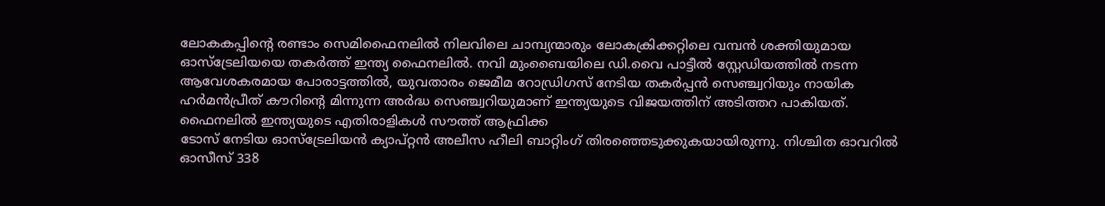ലോകകപ്പിൻ്റെ രണ്ടാം സെമിഫൈനലിൽ നിലവിലെ ചാമ്പ്യന്മാരും ലോകക്രിക്കറ്റിലെ വമ്പൻ ശക്തിയുമായ ഓസ്ട്രേലിയയെ തകർത്ത് ഇന്ത്യ ഫൈനലിൽ. നവി മുംബൈയിലെ ഡി.വൈ പാട്ടീൽ സ്റ്റേഡിയത്തിൽ നടന്ന ആവേശകരമായ പോരാട്ടത്തിൽ, യുവതാരം ജെമീമ റോഡ്രിഗസ് നേടിയ തകർപ്പൻ സെഞ്ച്വറിയും നായിക ഹർമൻപ്രീത് കൗറിൻ്റെ മിന്നുന്ന അർദ്ധ സെഞ്ച്വറിയുമാണ് ഇന്ത്യയുടെ വിജയത്തിന് അടിത്തറ പാകിയത്.
ഫൈനലിൽ ഇന്ത്യയുടെ എതിരാളികൾ സൗത്ത് ആഫ്രിക്ക
ടോസ് നേടിയ ഓസ്ട്രേലിയൻ ക്യാപ്റ്റൻ അലീസ ഹീലി ബാറ്റിംഗ് തിരഞ്ഞെടുക്കുകയായിരുന്നു. നിശ്ചിത ഓവറിൽ ഓസീസ് 338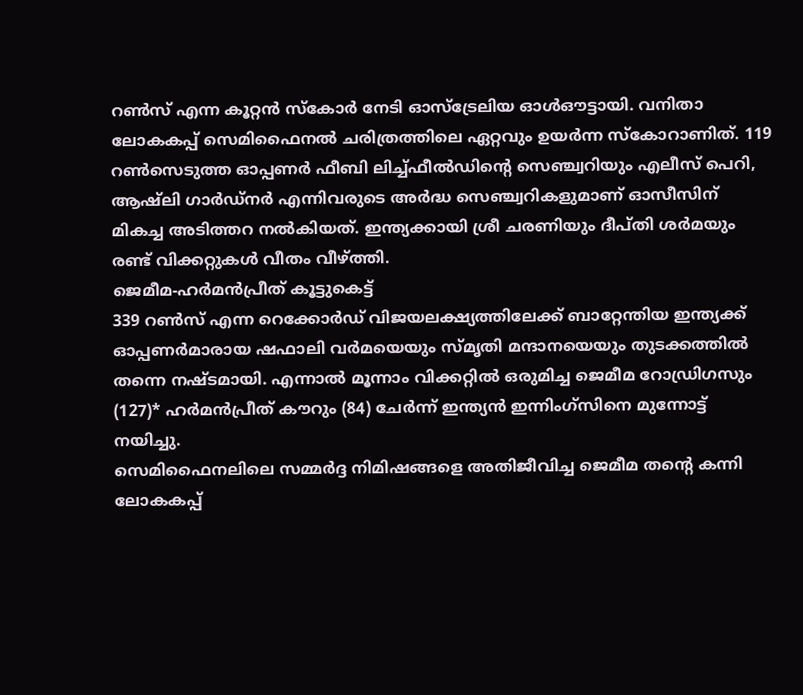റൺസ് എന്ന കൂറ്റൻ സ്കോർ നേടി ഓസ്ട്രേലിയ ഓൾഔട്ടായി. വനിതാ ലോകകപ്പ് സെമിഫൈനൽ ചരിത്രത്തിലെ ഏറ്റവും ഉയർന്ന സ്കോറാണിത്. 119 റൺസെടുത്ത ഓപ്പണർ ഫീബി ലിച്ച്ഫീൽഡിൻ്റെ സെഞ്ച്വറിയും എലീസ് പെറി, ആഷ്ലി ഗാർഡ്നർ എന്നിവരുടെ അർദ്ധ സെഞ്ച്വറികളുമാണ് ഓസീസിന് മികച്ച അടിത്തറ നൽകിയത്. ഇന്ത്യക്കായി ശ്രീ ചരണിയും ദീപ്തി ശർമയും രണ്ട് വിക്കറ്റുകൾ വീതം വീഴ്ത്തി.
ജെമീമ-ഹർമൻപ്രീത് കൂട്ടുകെട്ട്
339 റൺസ് എന്ന റെക്കോർഡ് വിജയലക്ഷ്യത്തിലേക്ക് ബാറ്റേന്തിയ ഇന്ത്യക്ക് ഓപ്പണർമാരായ ഷഫാലി വർമയെയും സ്മൃതി മന്ദാനയെയും തുടക്കത്തിൽ തന്നെ നഷ്ടമായി. എന്നാൽ മൂന്നാം വിക്കറ്റിൽ ഒരുമിച്ച ജെമീമ റോഡ്രിഗസും (127)* ഹർമൻപ്രീത് കൗറും (84) ചേർന്ന് ഇന്ത്യൻ ഇന്നിംഗ്സിനെ മുന്നോട്ട് നയിച്ചു.
സെമിഫൈനലിലെ സമ്മർദ്ദ നിമിഷങ്ങളെ അതിജീവിച്ച ജെമീമ തൻ്റെ കന്നി ലോകകപ്പ്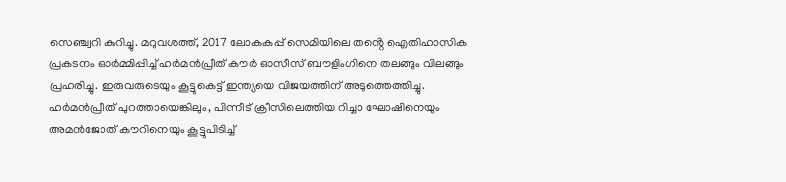സെഞ്ച്വറി കുറിച്ചു. മറുവശത്ത്, 2017 ലോകകപ്പ് സെമിയിലെ തൻ്റെ ഐതിഹാസിക പ്രകടനം ഓർമ്മിപ്പിച്ച് ഹർമൻപ്രീത് കൗർ ഓസീസ് ബൗളിംഗിനെ തലങ്ങും വിലങ്ങും പ്രഹരിച്ചു. ഇരുവരുടെയും കൂട്ടുകെട്ട് ഇന്ത്യയെ വിജയത്തിന് അടുത്തെത്തിച്ചു. ഹർമൻപ്രീത് പുറത്തായെങ്കിലും, പിന്നീട് ക്രീസിലെത്തിയ റിച്ചാ ഘോഷിനെയും അമൻജോത് കൗറിനെയും കൂട്ടുപിടിച്ച്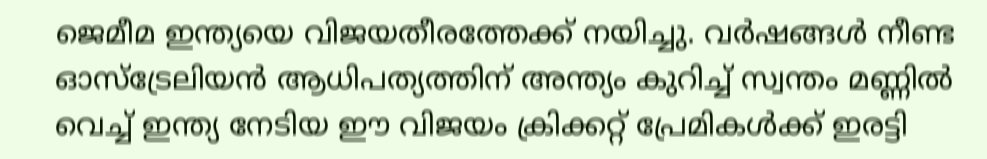ജെമീമ ഇന്ത്യയെ വിജയതീരത്തേക്ക് നയിച്ചു. വർഷങ്ങൾ നീണ്ട ഓസ്ട്രേലിയൻ ആധിപത്യത്തിന് അന്ത്യം കുറിച്ച് സ്വന്തം മണ്ണിൽ വെച്ച് ഇന്ത്യ നേടിയ ഈ വിജയം ക്രിക്കറ്റ് പ്രേമികൾക്ക് ഇരട്ടി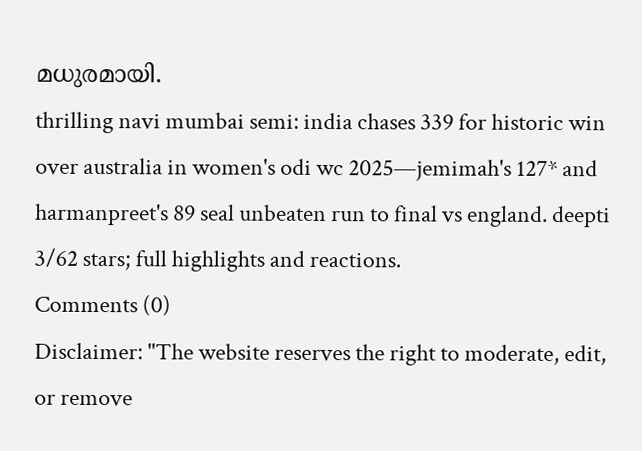മധുരമായി.
thrilling navi mumbai semi: india chases 339 for historic win over australia in women's odi wc 2025—jemimah's 127* and harmanpreet's 89 seal unbeaten run to final vs england. deepti 3/62 stars; full highlights and reactions.
Comments (0)
Disclaimer: "The website reserves the right to moderate, edit, or remove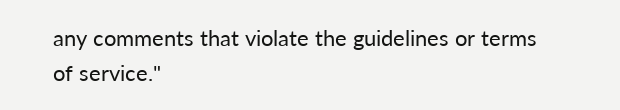any comments that violate the guidelines or terms of service."